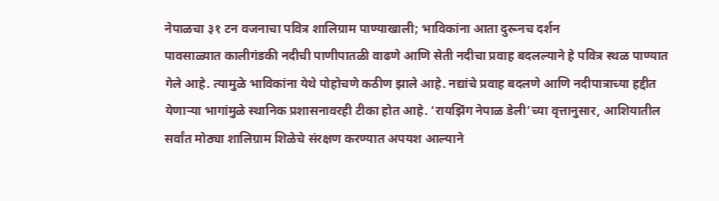नेपाळचा ३१ टन वजनाचा पवित्र शालिग्राम पाण्याखाली; भाविकांना आता दुरूनच दर्शन
पावसाळ्यात कालीगंडकी नदीची पाणीपातळी वाढणे आणि सेती नदीचा प्रवाह बदलल्याने हे पवित्र स्थळ पाण्यात गेले आहे. त्यामुळे भाविकांना येथे पोहोचणे कठीण झाले आहे. नद्यांचे प्रवाह बदलणे आणि नदीपात्राच्या हद्दीत येणाऱ्या भागांमुळे स्थानिक प्रशासनावरही टीका होत आहे. ‘रायझिंग नेपाळ डेली’च्या वृत्तानुसार, आशियातील सर्वांत मोठ्या शालिग्राम शिळेचे संरक्षण करण्यात अपयश आल्याने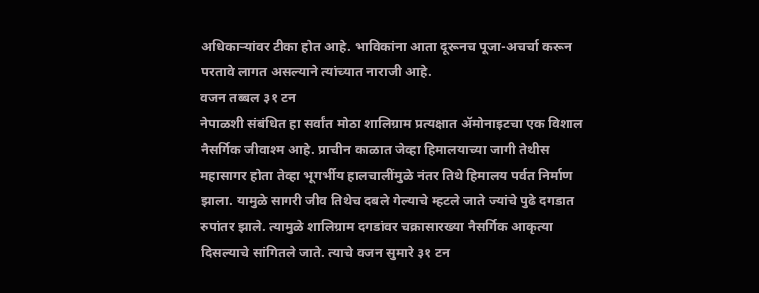अधिकाऱ्यांवर टीका होत आहे. भाविकांना आता दूरूनच पूजा-अचर्चा करून परतावे लागत असल्याने त्यांच्यात नाराजी आहे.
वजन तब्बल ३१ टन
नेपाळशी संबंधित हा सर्वांत मोठा शालिग्राम प्रत्यक्षात ॲमोनाइटचा एक विशाल नैसर्गिक जीवाश्म आहे. प्राचीन काळात जेव्हा हिमालयाच्या जागी तेथीस महासागर होता तेव्हा भूगर्भीय हालचालींमुळे नंतर तिथे हिमालय पर्वत निर्माण झाला. यामुळे सागरी जीव तिथेच दबले गेल्याचे म्हटले जाते ज्यांचे पुढे दगडात रुपांतर झाले. त्यामुळे शालिग्राम दगडांवर चक्रासारख्या नैसर्गिक आकृत्या दिसल्याचे सांगितले जाते. त्याचे वजन सुमारे ३१ टन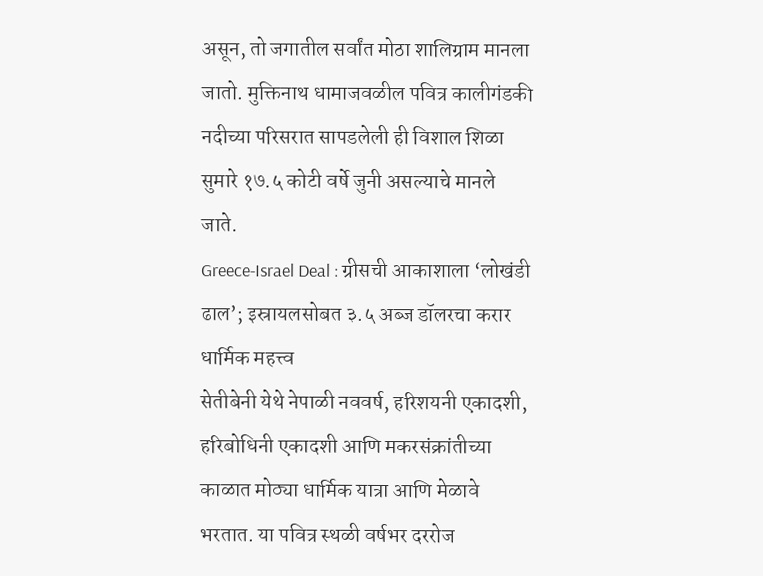असून, तो जगातील सर्वांत मोठा शालिग्राम मानला जातो. मुक्तिनाथ धामाजवळील पवित्र कालीगंडकी नदीच्या परिसरात सापडलेली ही विशाल शिळा सुमारे १७.५ कोटी वर्षे जुनी असल्याचे मानले जाते.
Greece-Israel Deal : ग्रीसची आकाशाला ‘लोखंडी ढाल’; इस्रायलसोबत ३.५ अब्ज डॉलरचा करार
धार्मिक महत्त्व
सेतीबेनी येथे नेपाळी नववर्ष, हरिशयनी एकादशी, हरिबोधिनी एकादशी आणि मकरसंक्रांतीच्या काळात मोठ्या धार्मिक यात्रा आणि मेळावे भरतात. या पवित्र स्थळी वर्षभर दररोज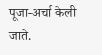पूजा-अर्चा केली जाते.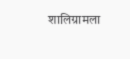शालिग्रामला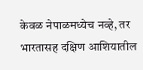केवळ नेपाळमध्येच नव्हे, तर भारतासह दक्षिण आशियातील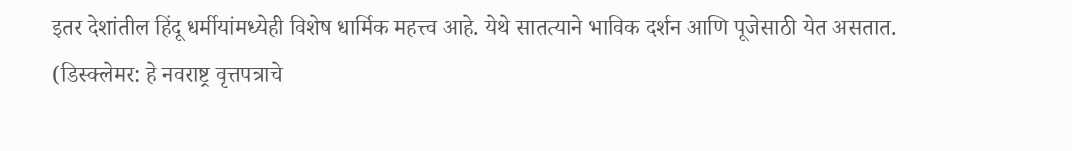इतर देशांतील हिंदू धर्मीयांमध्येही विशेष धार्मिक महत्त्व आहे. येथे सातत्याने भाविक दर्शन आणि पूजेसाठी येत असतात.
(डिस्क्लेमर: हे नवराष्ट्र वृत्तपत्राचे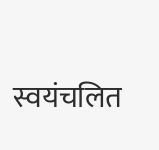स्वयंचलित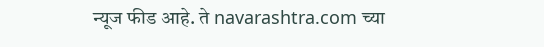न्यूज फीड आहे. ते navarashtra.com च्या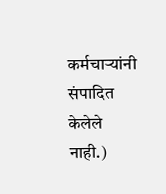कर्मचाऱ्यांनी संपादित केलेले नाही.)